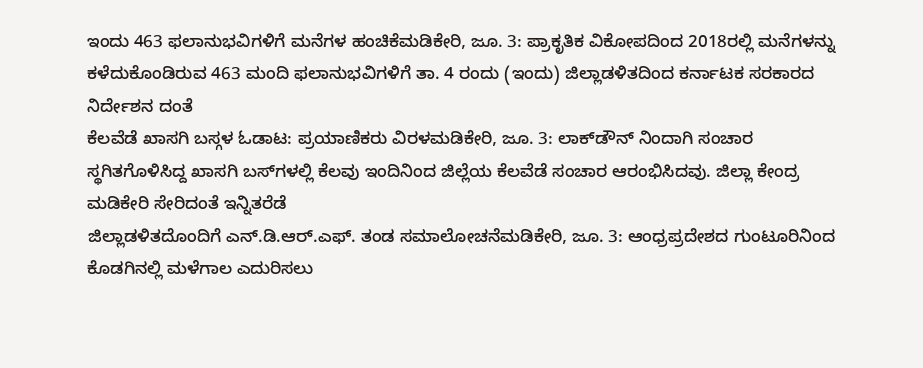ಇಂದು 463 ಫಲಾನುಭವಿಗಳಿಗೆ ಮನೆಗಳ ಹಂಚಿಕೆಮಡಿಕೇರಿ, ಜೂ. 3: ಪ್ರಾಕೃತಿಕ ವಿಕೋಪದಿಂದ 2018ರಲ್ಲಿ ಮನೆಗಳನ್ನು ಕಳೆದುಕೊಂಡಿರುವ 463 ಮಂದಿ ಫಲಾನುಭವಿಗಳಿಗೆ ತಾ. 4 ರಂದು (ಇಂದು) ಜಿಲ್ಲಾಡಳಿತದಿಂದ ಕರ್ನಾಟಕ ಸರಕಾರದ ನಿರ್ದೇಶನ ದಂತೆ
ಕೆಲವೆಡೆ ಖಾಸಗಿ ಬಸ್ಗಳ ಓಡಾಟ: ಪ್ರಯಾಣಿಕರು ವಿರಳಮಡಿಕೇರಿ, ಜೂ. 3: ಲಾಕ್‍ಡೌನ್ ನಿಂದಾಗಿ ಸಂಚಾರ ಸ್ಥಗಿತಗೊಳಿಸಿದ್ದ ಖಾಸಗಿ ಬಸ್‍ಗಳಲ್ಲಿ ಕೆಲವು ಇಂದಿನಿಂದ ಜಿಲ್ಲೆಯ ಕೆಲವೆಡೆ ಸಂಚಾರ ಆರಂಭಿಸಿದವು. ಜಿಲ್ಲಾ ಕೇಂದ್ರ ಮಡಿಕೇರಿ ಸೇರಿದಂತೆ ಇನ್ನಿತರೆಡೆ
ಜಿಲ್ಲಾಡಳಿತದೊಂದಿಗೆ ಎನ್.ಡಿ.ಆರ್.ಎಫ್. ತಂಡ ಸಮಾಲೋಚನೆಮಡಿಕೇರಿ, ಜೂ. 3: ಆಂಧ್ರಪ್ರದೇಶದ ಗುಂಟೂರಿನಿಂದ ಕೊಡಗಿನಲ್ಲಿ ಮಳೆಗಾಲ ಎದುರಿಸಲು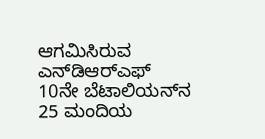ಆಗಮಿಸಿರುವ ಎನ್‍ಡಿಆರ್‍ಎಫ್ 10ನೇ ಬೆಟಾಲಿಯನ್‍ನ 25 ಮಂದಿಯ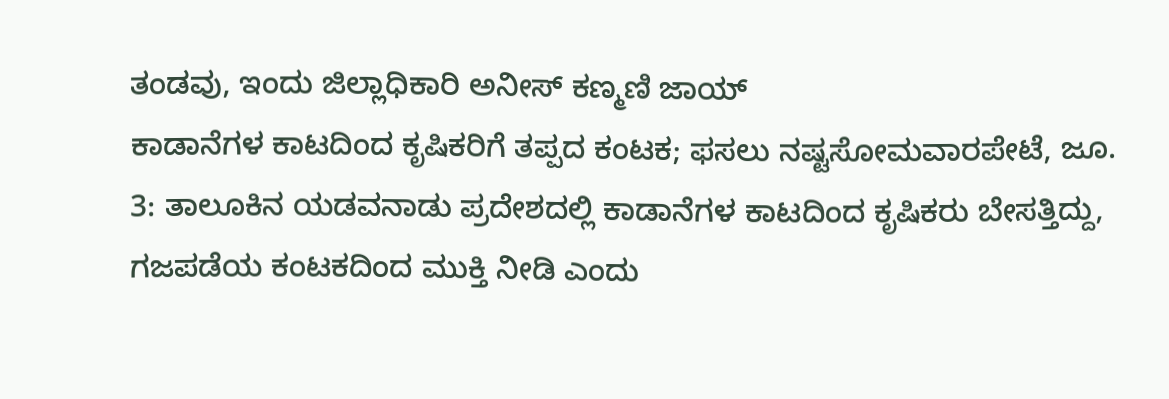ತಂಡವು, ಇಂದು ಜಿಲ್ಲಾಧಿಕಾರಿ ಅನೀಸ್ ಕಣ್ಮಣಿ ಜಾಯ್
ಕಾಡಾನೆಗಳ ಕಾಟದಿಂದ ಕೃಷಿಕರಿಗೆ ತಪ್ಪದ ಕಂಟಕ; ಫಸಲು ನಷ್ಟಸೋಮವಾರಪೇಟೆ, ಜೂ. 3: ತಾಲೂಕಿನ ಯಡವನಾಡು ಪ್ರದೇಶದಲ್ಲಿ ಕಾಡಾನೆಗಳ ಕಾಟದಿಂದ ಕೃಷಿಕರು ಬೇಸತ್ತಿದ್ದು, ಗಜಪಡೆಯ ಕಂಟಕದಿಂದ ಮುಕ್ತಿ ನೀಡಿ ಎಂದು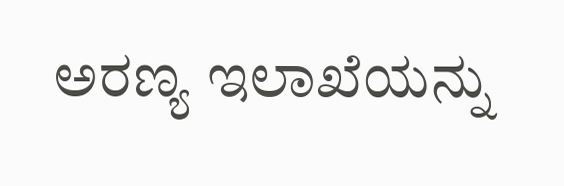ಅರಣ್ಯ ಇಲಾಖೆಯನ್ನು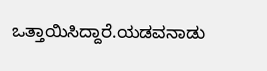ಒತ್ತಾಯಿಸಿದ್ದಾರೆ.ಯಡವನಾಡು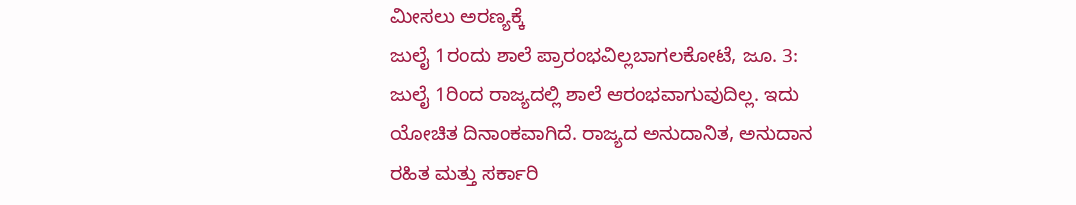ಮೀಸಲು ಅರಣ್ಯಕ್ಕೆ
ಜುಲೈ 1ರಂದು ಶಾಲೆ ಪ್ರಾರಂಭವಿಲ್ಲಬಾಗಲಕೋಟೆ, ಜೂ. 3: ಜುಲೈ 1ರಿಂದ ರಾಜ್ಯದಲ್ಲಿ ಶಾಲೆ ಆರಂಭವಾಗುವುದಿಲ್ಲ. ಇದು ಯೋಚಿತ ದಿನಾಂಕವಾಗಿದೆ. ರಾಜ್ಯದ ಅನುದಾನಿತ, ಅನುದಾನ ರಹಿತ ಮತ್ತು ಸರ್ಕಾರಿ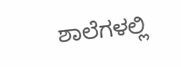ಶಾಲೆಗಳಲ್ಲಿ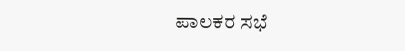ಪಾಲಕರ ಸಭೆ